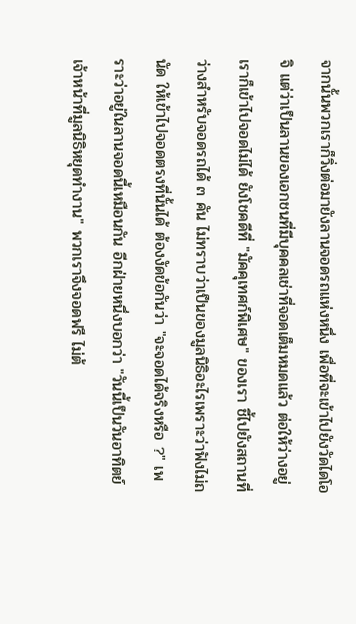จากนั้นพวกเราก็วิ่งต่อมายังลานจอดรถแห่งหนึ่ง เพื่อที่จะเข้าไปยังวัดไดโอจิ แต่ว่าเป็นลานของเอกชนที่มีบุคคลเช่าที่จอดเต็มหมดแล้ว ต่อให้ว่างอยู่ เราก็เข้าไปจอดไม่ได้ ยังโชคดีที่ "มัคคุเทศก์พิเศษ" ของเรา ชี้ไปยังสถานที่ว่างสำหรับจอดรถได้ ๓ คัน ไม่ทราบว่าเป็นของมูลนิธิอะไรเพราะว่าฟังไม่ถนัด ให้เข้าไปจอดตรงที่นั้นได้ ต้องงัดข้อกันว่า "จะจอดได้จริงหรือ ?" เพราะว่าอยู่ในลานจอดนี้เหมือนกัน อีกฝ่ายหนึ่งบอกว่า "วันนี้เป็นวันอาทิตย์ เจ้าหน้าที่มูลนิธิหยุดทำงาน" พวกเราจึงจอดฟรี ไม่ต้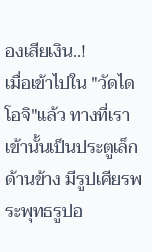องเสียเงิน..!
เมื่อเข้าไปใน "วัดไดโอจิ"แล้ว ทางที่เราเข้านั้นเป็นประตูเล็กด้านข้าง มีรูปเศียรพระพุทธรูปอ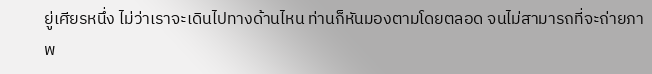ยู่เศียรหนึ่ง ไม่ว่าเราจะเดินไปทางด้านไหน ท่านก็หันมองตามโดยตลอด จนไม่สามารถที่จะถ่ายภาพ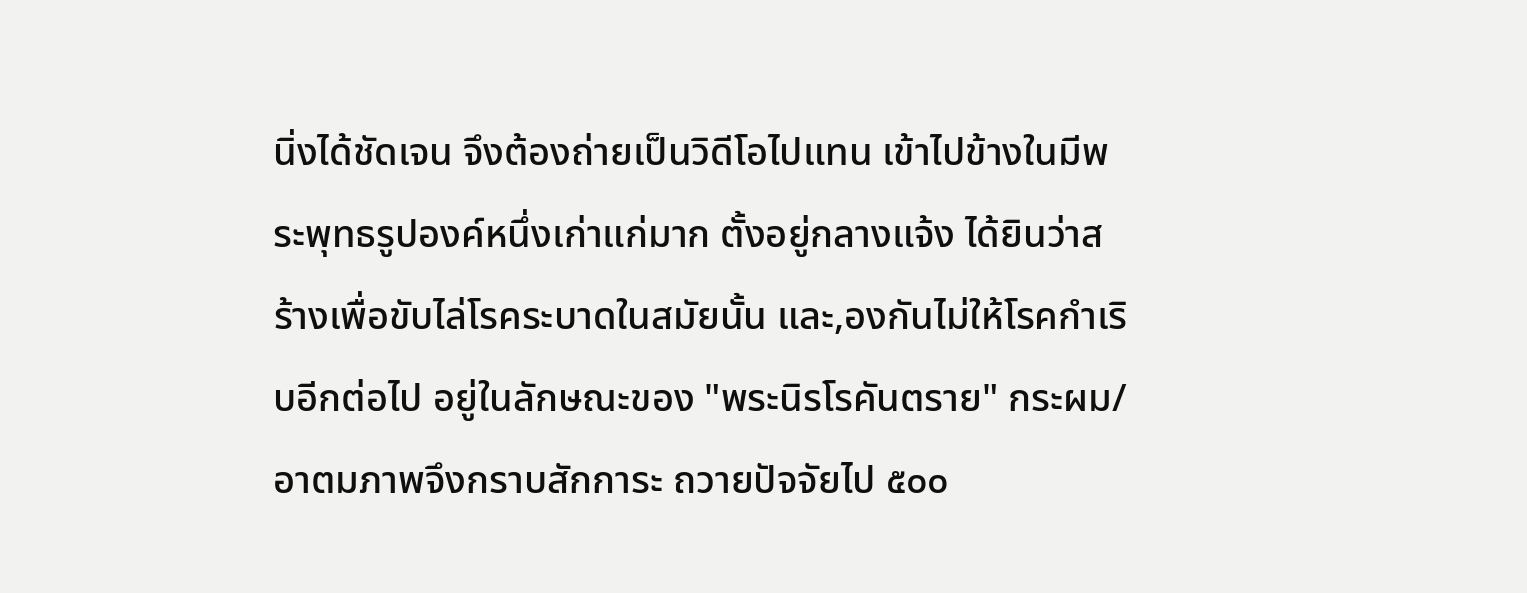นิ่งได้ชัดเจน จึงต้องถ่ายเป็นวิดีโอไปแทน เข้าไปข้างในมีพระพุทธรูปองค์หนึ่งเก่าแก่มาก ตั้งอยู่กลางแจ้ง ได้ยินว่าสร้างเพื่อขับไล่โรคระบาดในสมัยนั้น และ,องกันไม่ให้โรคกำเริบอีกต่อไป อยู่ในลักษณะของ "พระนิรโรคันตราย" กระผม/อาตมภาพจึงกราบสักการะ ถวายปัจจัยไป ๕๐๐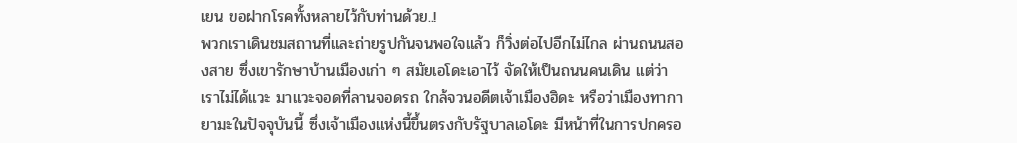เยน ขอฝากโรคทั้งหลายไว้กับท่านด้วย..!
พวกเราเดินชมสถานที่และถ่ายรูปกันจนพอใจแล้ว ก็วิ่งต่อไปอีกไม่ไกล ผ่านถนนสองสาย ซึ่งเขารักษาบ้านเมืองเก่า ๆ สมัยเอโดะเอาไว้ จัดให้เป็นถนนคนเดิน แต่ว่าเราไม่ได้แวะ มาแวะจอดที่ลานจอดรถ ใกล้จวนอดีตเจ้าเมืองฮิดะ หรือว่าเมืองทากายามะในปัจจุบันนี้ ซึ่งเจ้าเมืองแห่งนี้ขึ้นตรงกับรัฐบาลเอโดะ มีหน้าที่ในการปกครอ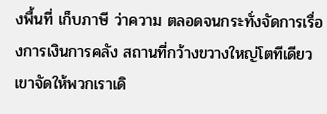งพื้นที่ เก็บภาษี ว่าความ ตลอดจนกระทั่งจัดการเรื่องการเงินการคลัง สถานที่กว้างขวางใหญ่โตทีเดียว เขาจัดให้พวกเราเดิ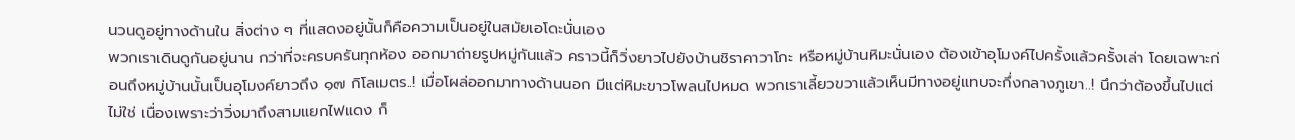นวนดูอยู่ทางด้านใน สิ่งต่าง ๆ ที่แสดงอยู่นั้นก็คือความเป็นอยู่ในสมัยเอโดะนั่นเอง
พวกเราเดินดูกันอยู่นาน กว่าที่จะครบครันทุกห้อง ออกมาถ่ายรูปหมู่กันแล้ว คราวนี้ก็วิ่งยาวไปยังบ้านชิราคาวาโกะ หรือหมู่บ้านหิมะนั่นเอง ต้องเข้าอุโมงค์ไปครั้งแล้วครั้งเล่า โดยเฉพาะก่อนถึงหมู่บ้านนั้นเป็นอุโมงค์ยาวถึง ๑๗ กิโลเมตร..! เมื่อโผล่ออกมาทางด้านนอก มีแต่หิมะขาวโพลนไปหมด พวกเราเลี้ยวขวาแล้วเห็นมีทางอยู่แทบจะกึ่งกลางภูเขา..! นึกว่าต้องขึ้นไปแต่ไม่ใช่ เนื่องเพราะว่าวิ่งมาถึงสามแยกไฟแดง ก็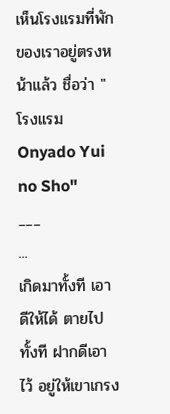เห็นโรงแรมที่พักของเราอยู่ตรงหน้าแล้ว ชื่อว่า "โรงแรม Onyado Yui no Sho"
___
...
เกิดมาทั้งที เอาดีให้ได้ ตายไปทั้งที ฝากดีเอาไว้ อยู่ให้เขาเกรง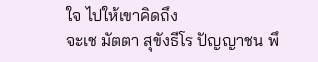ใจ ไปให้เขาคิดถึง
จะเช มัตตา สุขังธีโร ปัญญาชน พึ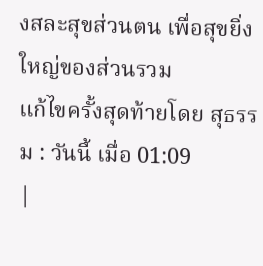งสละสุขส่วนตน เพื่อสุขยิ่งใหญ่ของส่วนรวม
แก้ไขครั้งสุดท้ายโดย สุธรรม : วันนี้ เมื่อ 01:09
|